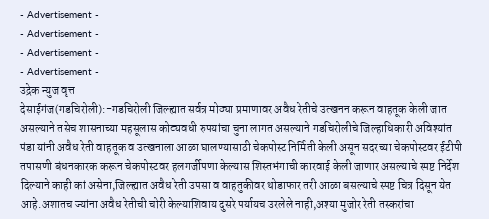- Advertisement -
- Advertisement -
- Advertisement -
- Advertisement -
उद्रेक न्युज वृत्त
देसाईगंज(गडचिरोली):-गडचिरोली जिल्ह्यात सर्वत्र मोठ्या प्रमाणावर अवैध रेतीचे उत्खनन करून वाहतूक केली जात असल्याने तसेच शासनाच्या महसूलास कोट्यवधी रुपयांचा चुना लागत असल्याने गडचिरोलीचे जिल्हाधिकारी अविश्यांत पंडा यांनी अवैध रेती वाहतूक व उत्खनाला आळा घालण्यासाठी चेकपोस्ट निर्मिती केली असून सदरच्या चेकपोस्टवर ईटीपी तपासणी बंधनकारक करून चेकपोस्टवर हलगर्जीपणा केल्यास शिस्तभंगाची कारवाई केली जाणार असल्याचे स्पष्ट निर्देश दिल्याने काही कां असेना,जिल्ह्यात अवैध रेती उपसा व वाहतुकीवर थोडाफार तरी आळा बसल्याचे स्पष्ट चित्र दिसून येत आहे.अशातच ज्यांना अवैध रेतीची चोरी केल्याशिवाय दुसरे पर्यायच उरलेले नाही,अश्या मुजोर रेती तस्करांचा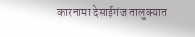कारनामा देसाईगंज तालुक्यात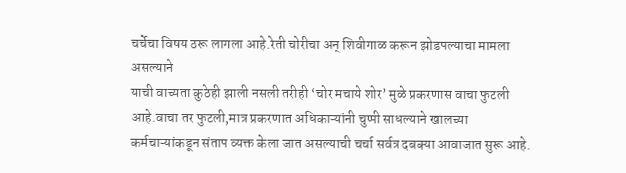चर्चेचा विषय ठरू लागला आहे.रेती चोरीचा अन् शिवीगाळ करून झोडपल्याचा मामला असल्याने
याची वाच्यता कुठेही झाली नसली तरीही ‘चोर मचाये शोर’ मुळे प्रकरणास वाचा फुटली आहे.वाचा तर फुटली,मात्र प्रकरणात अधिकाऱ्यांनी चुप्पी साधल्याने खालच्या कर्मचाऱ्यांकडून संताप व्यक्त केला जात असल्याची चर्चा सर्वत्र दबक्या आवाजात सुरू आहे.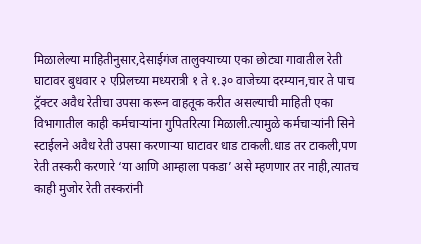मिळालेल्या माहितीनुसार,देसाईगंज तालुक्याच्या एका छोट्या गावातील रेती घाटावर बुधवार २ एप्रिलच्या मध्यरात्री १ ते १.३० वाजेच्या दरम्यान,चार ते पाच ट्रॅक्टर अवैध रेतीचा उपसा करून वाहतूक करीत असल्याची माहिती एका विभागातील काही कर्मचाऱ्यांना गुपितरित्या मिळाली.त्यामुळे कर्मचाऱ्यांनी सिने स्टाईलने अवैध रेती उपसा करणाऱ्या घाटावर धाड टाकली.धाड तर टाकली,पण रेती तस्करी करणारे ‘या आणि आम्हाला पकडा’ असे म्हणणार तर नाही,त्यातच काही मुजोर रेती तस्करांनी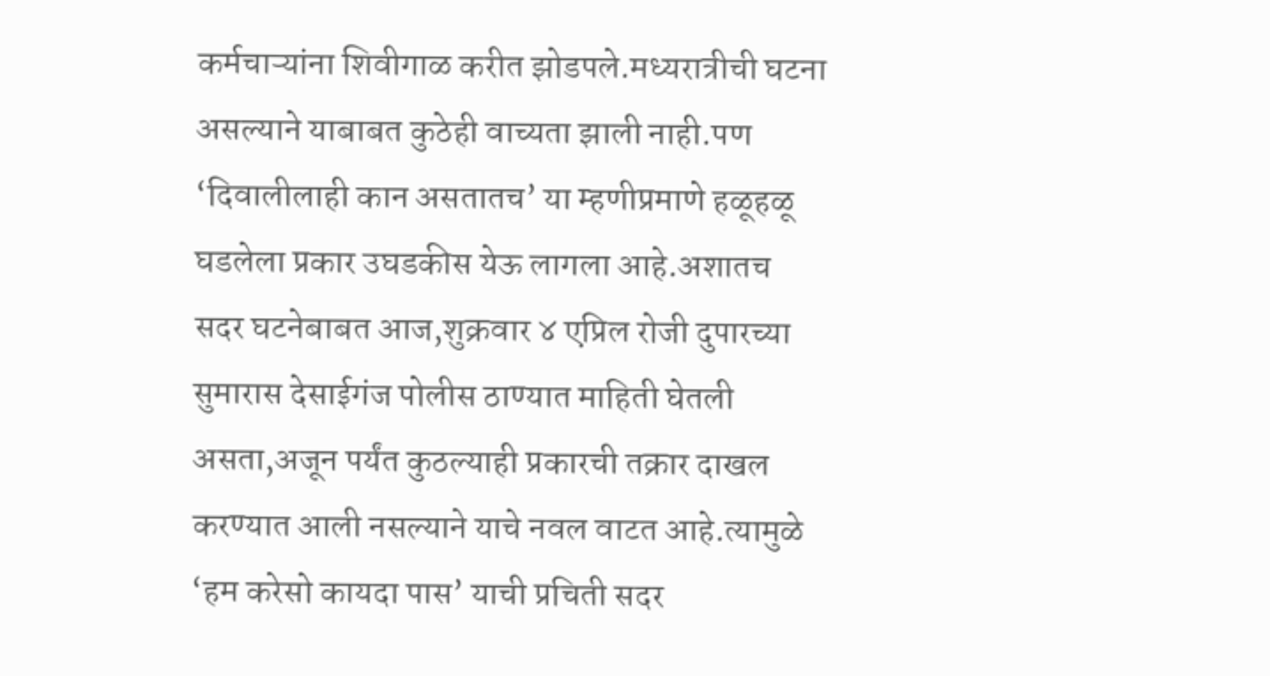कर्मचाऱ्यांना शिवीगाळ करीत झोडपले.मध्यरात्रीची घटना असल्याने याबाबत कुठेही वाच्यता झाली नाही.पण ‘दिवालीलाही कान असतातच’ या म्हणीप्रमाणे हळूहळू घडलेला प्रकार उघडकीस येऊ लागला आहे.अशातच सदर घटनेबाबत आज,शुक्रवार ४ एप्रिल रोजी दुपारच्या सुमारास देसाईगंज पोलीस ठाण्यात माहिती घेतली असता,अजून पर्यंत कुठल्याही प्रकारची तक्रार दाखल करण्यात आली नसल्याने याचे नवल वाटत आहे.त्यामुळे ‘हम करेसो कायदा पास’ याची प्रचिती सदर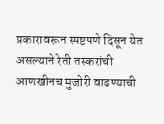प्रकारावरून स्पष्टपणे दिसून येत असल्याने रेती तस्करांची आणखीनच मुजोरी वाढण्याची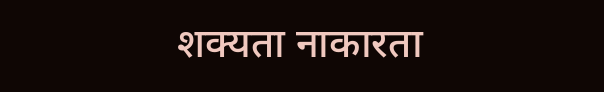शक्यता नाकारता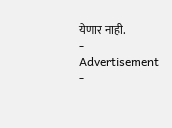येणार नाही.
- Advertisement -